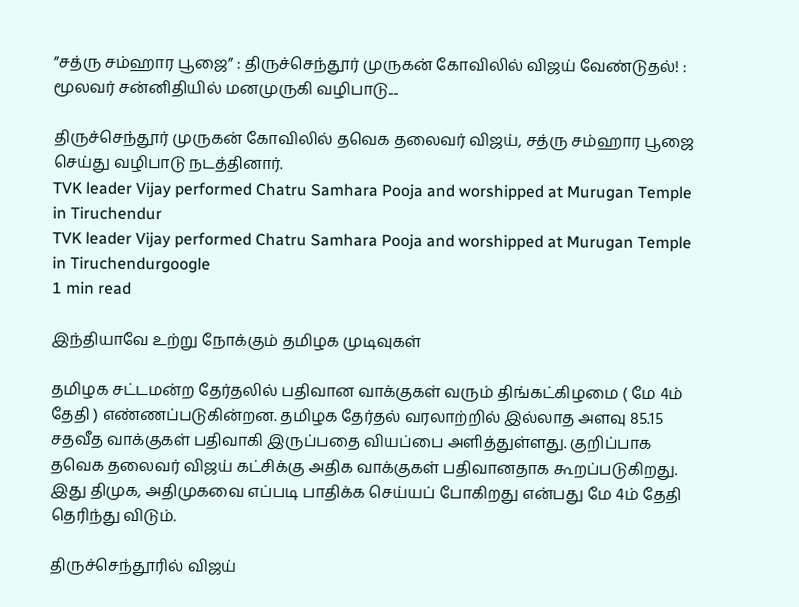”சத்ரு சம்ஹார பூஜை” : திருச்செந்தூர் முருகன் கோவிலில் விஜய் வேண்டுதல்! : மூலவர் சன்னிதியில் மனமுருகி வழிபாடு....

திருச்செந்தூர் முருகன் கோவிலில் தவெக தலைவர் விஜய், சத்ரு சம்ஹார பூஜை செய்து வழிபாடு நடத்தினார்.
TVK leader Vijay performed Chatru Samhara Pooja and worshipped at Murugan Temple in Tiruchendur
TVK leader Vijay performed Chatru Samhara Pooja and worshipped at Murugan Temple in Tiruchendurgoogle
1 min read

இந்தியாவே உற்று நோக்கும் தமிழக முடிவுகள்

தமிழக சட்டமன்ற தேர்தலில் பதிவான வாக்குகள் வரும் திங்கட்கிழமை ( மே 4ம் தேதி ) எண்ணப்படுகின்றன. தமிழக தேர்தல் வரலாற்றில் இல்லாத அளவு 85.15 சதவீத வாக்குகள் பதிவாகி இருப்பதை வியப்பை அளித்துள்ளது. குறிப்பாக தவெக தலைவர் விஜய் கட்சிக்கு அதிக வாக்குகள் பதிவானதாக கூறப்படுகிறது. இது திமுக, அதிமுகவை எப்படி பாதிக்க செய்யப் போகிறது என்பது மே 4ம் தேதி தெரிந்து விடும்.

திருச்செந்தூரில் விஜய்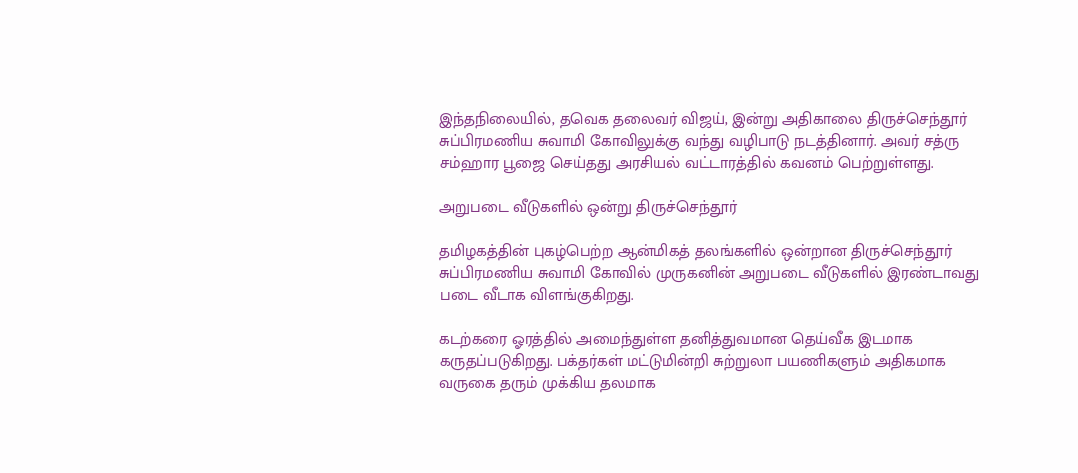இந்தநிலையில், தவெக தலைவர் விஜய், இன்று அதிகாலை திருச்செந்தூர் சுப்பிரமணிய சுவாமி கோவிலுக்கு வந்து வழிபாடு நடத்தினார். அவர் சத்ரு சம்ஹார பூஜை செய்தது அரசியல் வட்டாரத்தில் கவனம் பெற்றுள்ளது.

அறுபடை வீடுகளில் ஒன்று திருச்செந்தூர்

தமிழகத்தின் புகழ்பெற்ற ஆன்மிகத் தலங்களில் ஒன்றான திருச்செந்தூர் சுப்பிரமணிய சுவாமி கோவில் முருகனின் அறுபடை வீடுகளில் இரண்டாவது படை வீடாக விளங்குகிறது.

கடற்கரை ஓரத்தில் அமைந்துள்ள தனித்துவமான தெய்வீக இடமாக கருதப்படுகிறது. பக்தர்கள் மட்டுமின்றி சுற்றுலா பயணிகளும் அதிகமாக வருகை தரும் முக்கிய தலமாக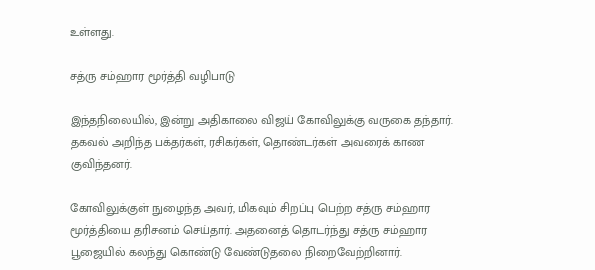உள்ளது.

சத்ரு சம்ஹார மூர்த்தி வழிபாடு

இந்தநிலையில், இன்று அதிகாலை விஜய் கோவிலுக்கு வருகை தந்தார். தகவல் அறிந்த பக்தர்கள், ரசிகர்கள், தொண்டர்கள் அவரைக் காண குவிந்தனர்.

கோவிலுக்குள் நுழைந்த அவர், மிகவும் சிறப்பு பெற்ற சத்ரு சம்ஹார மூர்த்தியை தரிசனம் செய்தார். அதனைத் தொடர்ந்து சத்ரு சம்ஹார பூஜையில் கலந்து கொண்டு வேண்டுதலை நிறைவேற்றினார்.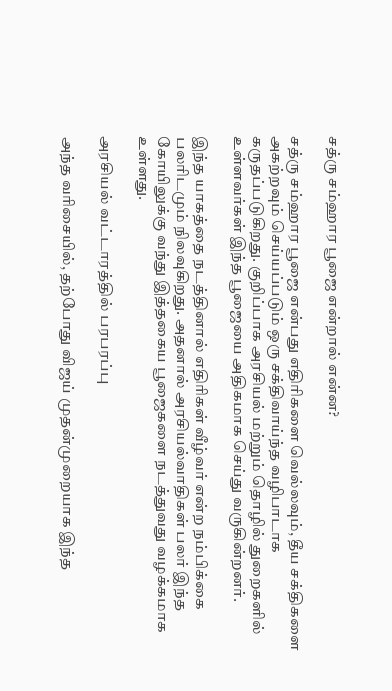சத்ரு சம்ஹார பூஜை என்றால் என்ன?

சத்ரு சம்ஹார பூஜை என்பது எதிரிகளை வெல்லவும், தீய சக்திகளை அகற்றவும் செய்யப்படும் ஒரு சக்திவாய்ந்த வழிபாடாக கருதப்படுகிறது. குறிப்பாக அரசியல் மற்றும் தொழில் துறைகளில் உள்ளவர்கள் இந்த பூஜையை அதிகமாக செய்து வருகின்றனர்.

இந்த யாகத்தை நடத்தினால் எதிரிகள் வீழ்வர் என்ற நம்பிக்கை பலரிடமும் நிலவுகிறது. அதனால் அரசியல்வாதிகள் பலர் இந்த கோயிலுக்கு வந்து இத்தகைய பூஜைகளை நடத்துவது வழக்கமாக உள்ளது.

அரசியல் வட்டாரத்தில் பரபரப்பு

அந்த வரிசையில், தற்போது விஜய் முதன்முறையாக இந்த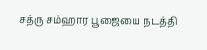சத்ரு சம்ஹார பூஜையை நடத்தி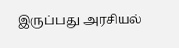இருப்பது அரசியல்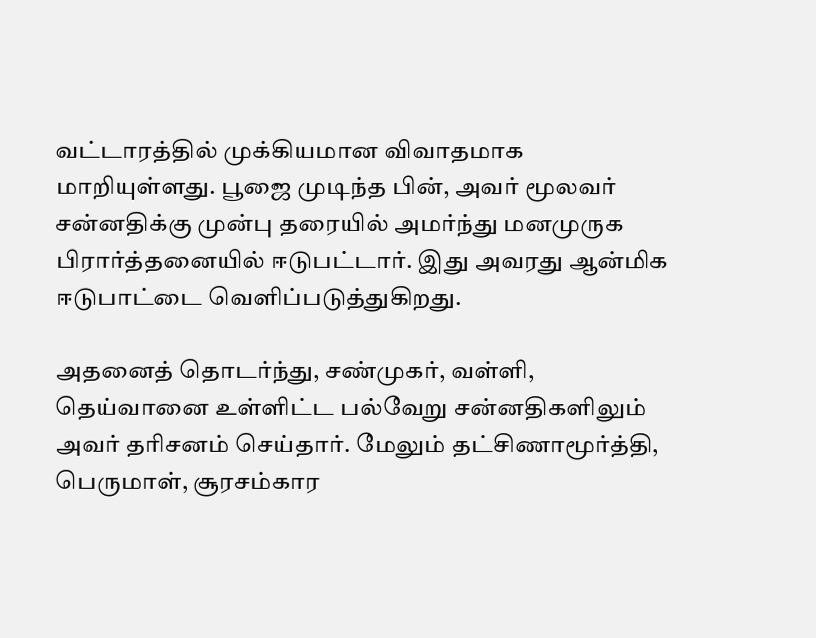வட்டாரத்தில் முக்கியமான விவாதமாக மாறியுள்ளது. பூஜை முடிந்த பின், அவர் மூலவர் சன்னதிக்கு முன்பு தரையில் அமர்ந்து மனமுருக பிரார்த்தனையில் ஈடுபட்டார். இது அவரது ஆன்மிக ஈடுபாட்டை வெளிப்படுத்துகிறது.

அதனைத் தொடர்ந்து, சண்முகர், வள்ளி, தெய்வானை உள்ளிட்ட பல்வேறு சன்னதிகளிலும் அவர் தரிசனம் செய்தார். மேலும் தட்சிணாமூர்த்தி, பெருமாள், சூரசம்கார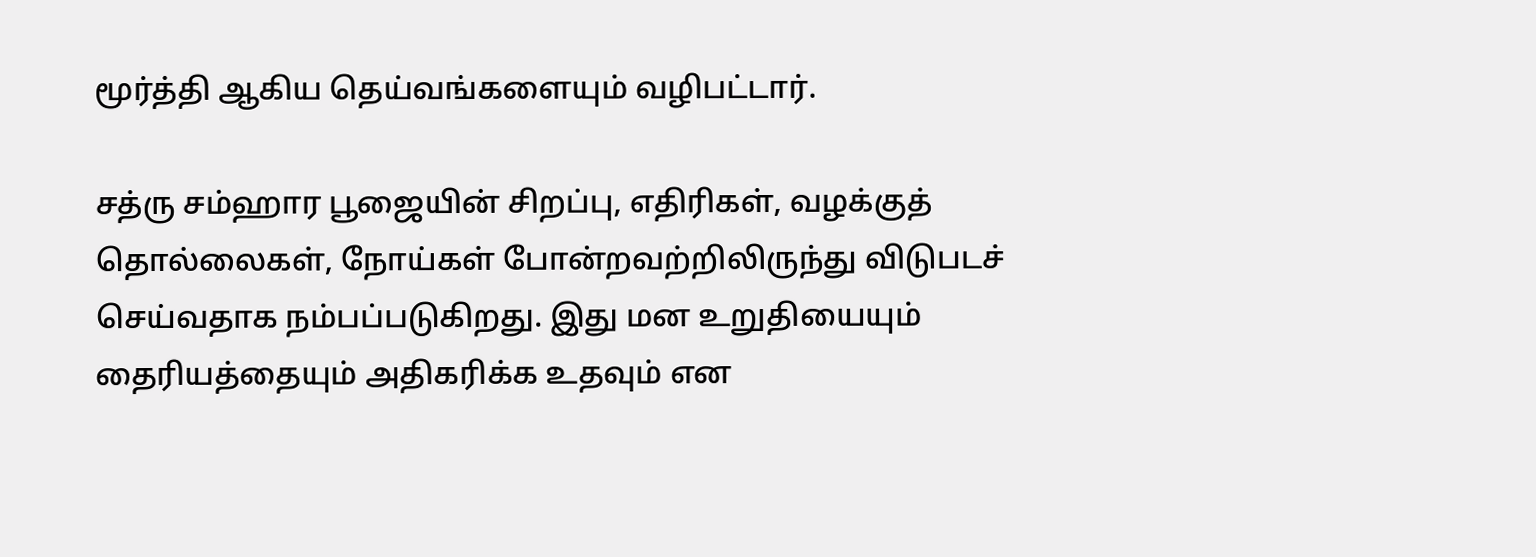மூர்த்தி ஆகிய தெய்வங்களையும் வழிபட்டார்.

சத்ரு சம்ஹார பூஜையின் சிறப்பு, எதிரிகள், வழக்குத் தொல்லைகள், நோய்கள் போன்றவற்றிலிருந்து விடுபடச் செய்வதாக நம்பப்படுகிறது. இது மன உறுதியையும் தைரியத்தையும் அதிகரிக்க உதவும் என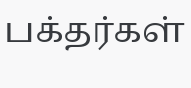பக்தர்கள்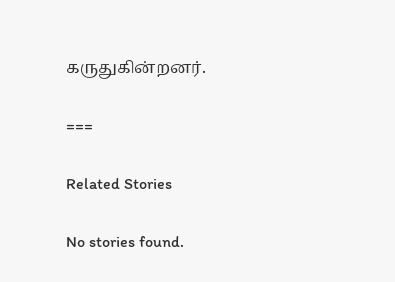கருதுகின்றனர்.

===

Related Stories

No stories found.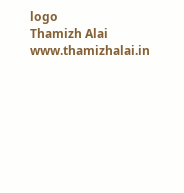logo
Thamizh Alai
www.thamizhalai.in